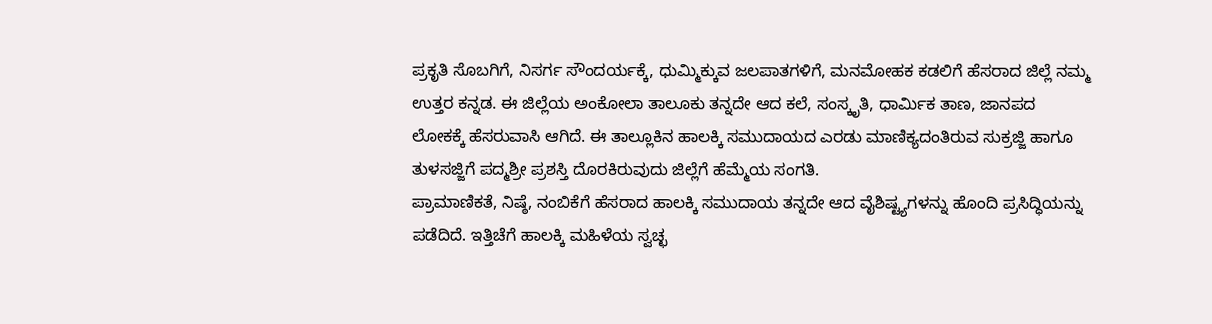ಪ್ರಕೃತಿ ಸೊಬಗಿಗೆ, ನಿಸರ್ಗ ಸೌಂದರ್ಯಕ್ಕೆ, ಧುಮ್ಮಿಕ್ಕುವ ಜಲಪಾತಗಳಿಗೆ, ಮನಮೋಹಕ ಕಡಲಿಗೆ ಹೆಸರಾದ ಜಿಲ್ಲೆ ನಮ್ಮ ಉತ್ತರ ಕನ್ನಡ. ಈ ಜಿಲ್ಲೆಯ ಅಂಕೋಲಾ ತಾಲೂಕು ತನ್ನದೇ ಆದ ಕಲೆ, ಸಂಸ್ಕೃತಿ, ಧಾರ್ಮಿಕ ತಾಣ, ಜಾನಪದ ಲೋಕಕ್ಕೆ ಹೆಸರುವಾಸಿ ಆಗಿದೆ. ಈ ತಾಲ್ಲೂಕಿನ ಹಾಲಕ್ಕಿ ಸಮುದಾಯದ ಎರಡು ಮಾಣಿಕ್ಯದಂತಿರುವ ಸುಕ್ರಜ್ಜಿ ಹಾಗೂ ತುಳಸಜ್ಜಿಗೆ ಪದ್ಮಶ್ರೀ ಪ್ರಶಸ್ತಿ ದೊರಕಿರುವುದು ಜಿಲ್ಲೆಗೆ ಹೆಮ್ಮೆಯ ಸಂಗತಿ.
ಪ್ರಾಮಾಣಿಕತೆ, ನಿಷ್ಠೆ, ನಂಬಿಕೆಗೆ ಹೆಸರಾದ ಹಾಲಕ್ಕಿ ಸಮುದಾಯ ತನ್ನದೇ ಆದ ವೈಶಿಷ್ಟ್ಯಗಳನ್ನು ಹೊಂದಿ ಪ್ರಸಿದ್ಧಿಯನ್ನು ಪಡೆದಿದೆ. ಇತ್ತಿಚೆಗೆ ಹಾಲಕ್ಕಿ ಮಹಿಳೆಯ ಸ್ವಚ್ಛ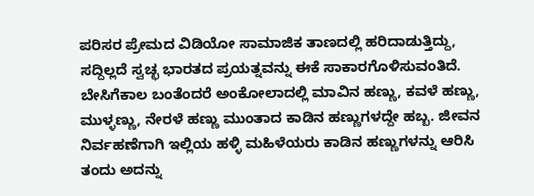ಪರಿಸರ ಪ್ರೇಮದ ವಿಡಿಯೋ ಸಾಮಾಜಿಕ ತಾಣದಲ್ಲಿ ಹರಿದಾಡುತ್ತಿದ್ದು, ಸದ್ದಿಲ್ಲದೆ ಸ್ವಚ್ಛ ಭಾರತದ ಪ್ರಯತ್ನವನ್ನು ಈಕೆ ಸಾಕಾರಗೊಳಿಸುವಂತಿದೆ.
ಬೇಸಿಗೆಕಾಲ ಬಂತೆಂದರೆ ಅಂಕೋಲಾದಲ್ಲಿ ಮಾವಿನ ಹಣ್ಣು, ಕವಳೆ ಹಣ್ಣು, ಮುಳ್ಳಣ್ಣು, ನೇರಳೆ ಹಣ್ಣು ಮುಂತಾದ ಕಾಡಿನ ಹಣ್ಣುಗಳದ್ದೇ ಹಬ್ಬ. ಜೀವನ ನಿರ್ವಹಣೆಗಾಗಿ ಇಲ್ಲಿಯ ಹಳ್ಳಿ ಮಹಿಳೆಯರು ಕಾಡಿನ ಹಣ್ಣುಗಳನ್ನು ಆರಿಸಿ ತಂದು ಅದನ್ನು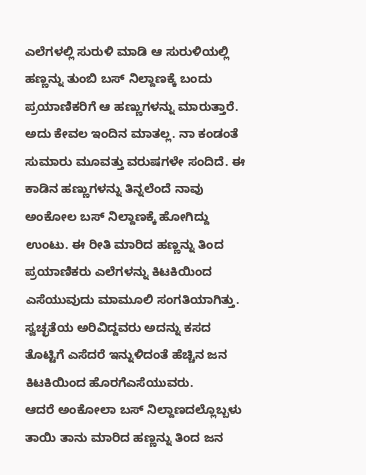ಎಲೆಗಳಲ್ಲಿ ಸುರುಳಿ ಮಾಡಿ ಆ ಸುರುಳಿಯಲ್ಲಿ ಹಣ್ಣನ್ನು ತುಂಬಿ ಬಸ್ ನಿಲ್ದಾಣಕ್ಕೆ ಬಂದು ಪ್ರಯಾಣಿಕರಿಗೆ ಆ ಹಣ್ಣುಗಳನ್ನು ಮಾರುತ್ತಾರೆ. ಅದು ಕೇವಲ ಇಂದಿನ ಮಾತಲ್ಲ. ನಾ ಕಂಡಂತೆ ಸುಮಾರು ಮೂವತ್ತು ವರುಷಗಳೇ ಸಂದಿದೆ. ಈ ಕಾಡಿನ ಹಣ್ಣುಗಳನ್ನು ತಿನ್ನಲೆಂದೆ ನಾವು ಅಂಕೋಲ ಬಸ್ ನಿಲ್ದಾಣಕ್ಕೆ ಹೋಗಿದ್ದು ಉಂಟು. ಈ ರೀತಿ ಮಾರಿದ ಹಣ್ಣನ್ನು ತಿಂದ ಪ್ರಯಾಣಿಕರು ಎಲೆಗಳನ್ನು ಕಿಟಕಿಯಿಂದ ಎಸೆಯುವುದು ಮಾಮೂಲಿ ಸಂಗತಿಯಾಗಿತ್ತು. ಸ್ವಚ್ಛತೆಯ ಅರಿವಿದ್ದವರು ಅದನ್ನು ಕಸದ ತೊಟ್ಟಿಗೆ ಎಸೆದರೆ ಇನ್ನುಳಿದಂತೆ ಹೆಚ್ಚಿನ ಜನ ಕಿಟಕಿಯಿಂದ ಹೊರಗೆಎಸೆಯುವರು.
ಆದರೆ ಅಂಕೋಲಾ ಬಸ್ ನಿಲ್ದಾಣದಲ್ಲೊಬ್ಬಳು ತಾಯಿ ತಾನು ಮಾರಿದ ಹಣ್ಣನ್ನು ತಿಂದ ಜನ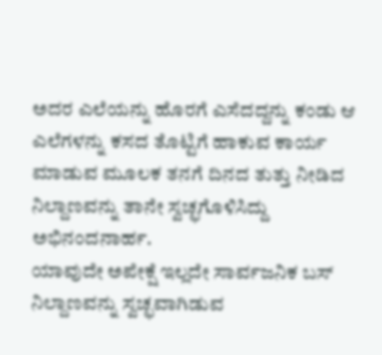ಅದರ ಎಲೆಯನ್ನು ಹೊರಗೆ ಎಸೆದದ್ದನ್ನು ಕಂಡು ಆ ಎಲೆಗಳನ್ನು ಕಸದ ತೊಟ್ಟಿಗೆ ಹಾಕುವ ಕಾರ್ಯ ಮಾಡುವ ಮೂಲಕ ತನಗೆ ದಿನದ ತುತ್ತು ನೀಡಿದ ನಿಲ್ದಾಣವನ್ನು ತಾನೇ ಸ್ವಚ್ಛಗೊಳಿಸಿದ್ದು ಅಭಿನಂದನಾರ್ಹ.
ಯಾವುದೇ ಅಪೇಕ್ಷೆ ಇಲ್ಲದೇ ಸಾರ್ವಜನಿಕ ಬಸ್ ನಿಲ್ದಾಣವನ್ನು ಸ್ವಚ್ಛವಾಗಿಡುವ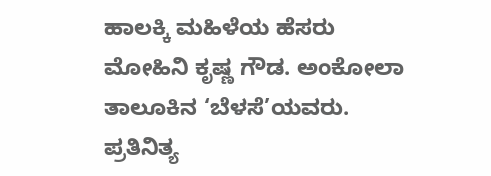ಹಾಲಕ್ಕಿ ಮಹಿಳೆಯ ಹೆಸರು ಮೋಹಿನಿ ಕೃಷ್ಣ ಗೌಡ. ಅಂಕೋಲಾ ತಾಲೂಕಿನ ‘ಬೆಳಸೆ’ಯವರು. ಪ್ರತಿನಿತ್ಯ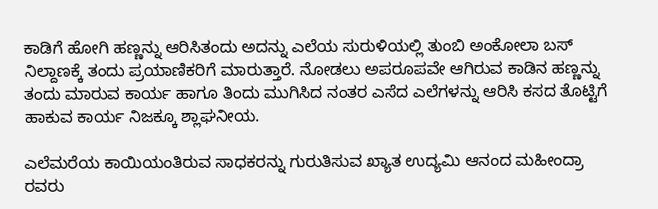ಕಾಡಿಗೆ ಹೋಗಿ ಹಣ್ಣನ್ನು ಆರಿಸಿತಂದು ಅದನ್ನು ಎಲೆಯ ಸುರುಳಿಯಲ್ಲಿ ತುಂಬಿ ಅಂಕೋಲಾ ಬಸ್ ನಿಲ್ದಾಣಕ್ಕೆ ತಂದು ಪ್ರಯಾಣಿಕರಿಗೆ ಮಾರುತ್ತಾರೆ. ನೋಡಲು ಅಪರೂಪವೇ ಆಗಿರುವ ಕಾಡಿನ ಹಣ್ಣನ್ನು ತಂದು ಮಾರುವ ಕಾರ್ಯ ಹಾಗೂ ತಿಂದು ಮುಗಿಸಿದ ನಂತರ ಎಸೆದ ಎಲೆಗಳನ್ನು ಆರಿಸಿ ಕಸದ ತೊಟ್ಟಿಗೆ ಹಾಕುವ ಕಾರ್ಯ ನಿಜಕ್ಕೂ ಶ್ಲಾಘನೀಯ.

ಎಲೆಮರೆಯ ಕಾಯಿಯಂತಿರುವ ಸಾಧಕರನ್ನು ಗುರುತಿಸುವ ಖ್ಯಾತ ಉದ್ಯಮಿ ಆನಂದ ಮಹೀಂದ್ರಾ ರವರು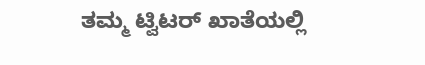ತಮ್ಮ ಟ್ವಿಟರ್ ಖಾತೆಯಲ್ಲಿ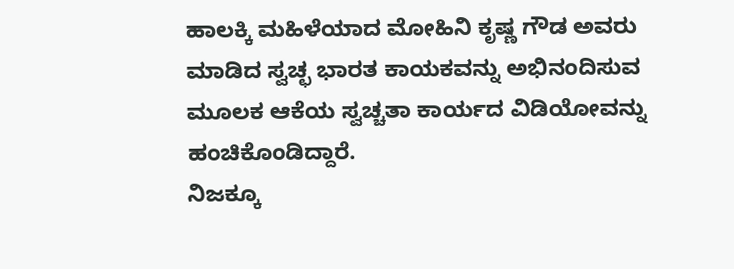ಹಾಲಕ್ಕಿ ಮಹಿಳೆಯಾದ ಮೋಹಿನಿ ಕೃಷ್ಣ ಗೌಡ ಅವರು ಮಾಡಿದ ಸ್ವಚ್ಛ ಭಾರತ ಕಾಯಕವನ್ನು ಅಭಿನಂದಿಸುವ ಮೂಲಕ ಆಕೆಯ ಸ್ವಚ್ಚತಾ ಕಾರ್ಯದ ವಿಡಿಯೋವನ್ನು ಹಂಚಿಕೊಂಡಿದ್ದಾರೆ.
ನಿಜಕ್ಕೂ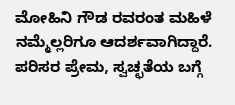ಮೋಹಿನಿ ಗೌಡ ರವರಂತ ಮಹಿಳೆ ನಮ್ಮೆಲ್ಲರಿಗೂ ಆದರ್ಶವಾಗಿದ್ದಾರೆ. ಪರಿಸರ ಪ್ರೇಮ, ಸ್ವಚ್ಛತೆಯ ಬಗ್ಗೆ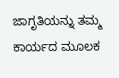ಜಾಗೃತಿಯನ್ನು ತಮ್ಮ ಕಾರ್ಯದ ಮೂಲಕ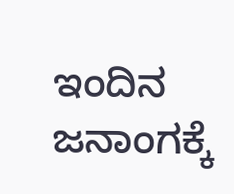ಇಂದಿನ ಜನಾಂಗಕ್ಕೆ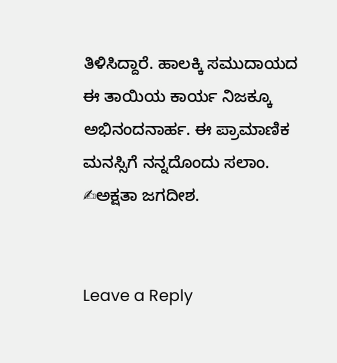ತಿಳಿಸಿದ್ದಾರೆ. ಹಾಲಕ್ಕಿ ಸಮುದಾಯದ ಈ ತಾಯಿಯ ಕಾರ್ಯ ನಿಜಕ್ಕೂ ಅಭಿನಂದನಾರ್ಹ. ಈ ಪ್ರಾಮಾಣಿಕ ಮನಸ್ಸಿಗೆ ನನ್ನದೊಂದು ಸಲಾಂ.
✍ಅಕ್ಷತಾ ಜಗದೀಶ.


Leave a Reply